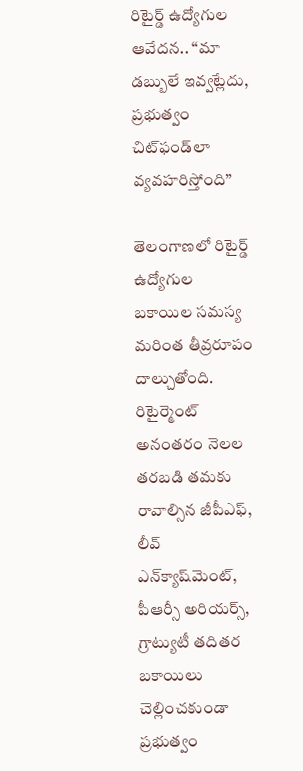రిటైర్డ్ ఉద్యోగుల ఆవేదన.. “మా డబ్బులే ఇవ్వట్లేదు, ప్రభుత్వం చిట్‌ఫండ్‌లా వ్యవహరిస్తోంది”

తెలంగాణలో రిటైర్డ్ ఉద్యోగుల బకాయిల సమస్య మరింత తీవ్రరూపం దాల్చుతోంది. రిటైర్మెంట్ అనంతరం నెలల తరబడి తమకు రావాల్సిన జీపీఎఫ్, లీవ్ ఎన్‌క్యాష్‌మెంట్, పీఆర్సీ అరియర్స్, గ్రాట్యుటీ తదితర బకాయిలు చెల్లించకుండా ప్రభుత్వం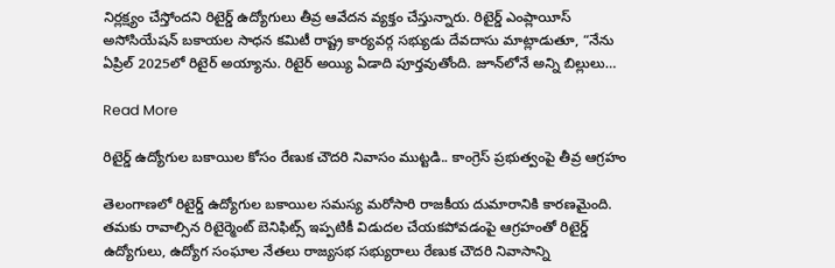నిర్లక్ష్యం చేస్తోందని రిటైర్డ్ ఉద్యోగులు తీవ్ర ఆవేదన వ్యక్తం చేస్తున్నారు. రిటైర్డ్ ఎంప్లాయీస్ అసోసియేషన్ బకాయల సాధన కమిటీ రాష్ట్ర కార్యవర్గ సభ్యుడు దేవదాసు మాట్లాడుతూ, “నేను ఏప్రిల్ 2025లో రిటైర్ అయ్యాను. రిటైర్ అయ్యి ఏడాది పూర్తవుతోంది. జూన్‌లోనే అన్ని బిల్లులు…

Read More

రిటైర్డ్ ఉద్యోగుల బకాయిల కోసం రేణుక చౌదరి నివాసం ముట్టడి.. కాంగ్రెస్ ప్రభుత్వంపై తీవ్ర ఆగ్రహం

తెలంగాణలో రిటైర్డ్ ఉద్యోగుల బకాయిల సమస్య మరోసారి రాజకీయ దుమారానికి కారణమైంది. తమకు రావాల్సిన రిటైర్మెంట్ బెనిఫిట్స్ ఇప్పటికీ విడుదల చేయకపోవడంపై ఆగ్రహంతో రిటైర్డ్ ఉద్యోగులు, ఉద్యోగ సంఘాల నేతలు రాజ్యసభ సభ్యురాలు రేణుక చౌదరి నివాసాన్ని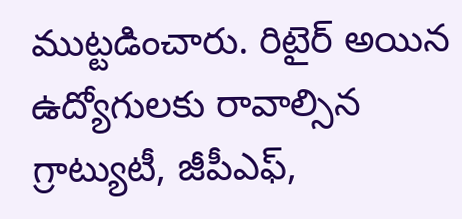ముట్టడించారు. రిటైర్ అయిన ఉద్యోగులకు రావాల్సిన గ్రాట్యుటీ, జీపీఎఫ్,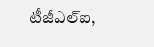టీజీఎల్ఐ,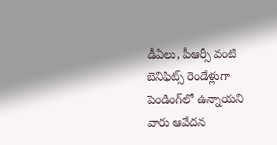డీఏలు, పీఆర్సీ వంటి బెనిఫిట్స్ రెండేళ్లుగా పెండింగ్‌లో ఉన్నాయని వారు ఆవేదన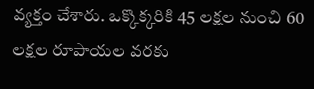వ్యక్తం చేశారు. ఒక్కొక్కరికి 45 లక్షల నుంచి 60 లక్షల రూపాయల వరకు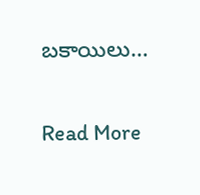బకాయిలు…

Read More